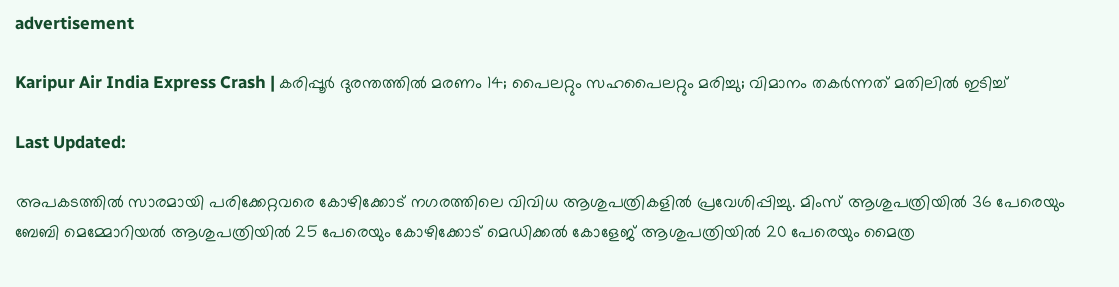advertisement

Karipur Air India Express Crash | കരിപ്പൂർ ദുരന്തത്തിൽ മരണം 14; പൈലറ്റും സഹപൈലറ്റും മരിച്ചു; വിമാനം തകർന്നത് മതിലിൽ ഇടിച്ച്

Last Updated:

അപകടത്തിൽ സാരമായി പരിക്കേറ്റവരെ കോഴിക്കോട് നഗരത്തിലെ വിവിധ ആശുപത്രികളിൽ പ്രവേശിപ്പിച്ചു. മിംസ് ആശുപത്രിയിൽ 36 പേരെയും ബേബി മെമ്മോറിയൽ ആശുപത്രിയിൽ 25 പേരെയും കോഴിക്കോട് മെഡിക്കൽ കോളേജ് ആശുപത്രിയിൽ 20 പേരെയും മൈത്ര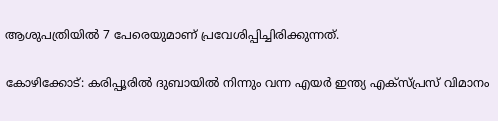ആശുപത്രിയിൽ 7 പേരെയുമാണ് പ്രവേശിപ്പിച്ചിരിക്കുന്നത്.

കോഴിക്കോട്: കരിപ്പൂരിൽ ദുബായിൽ നിന്നും വന്ന എയർ ഇന്ത്യ എക്സ്പ്രസ് വിമാനം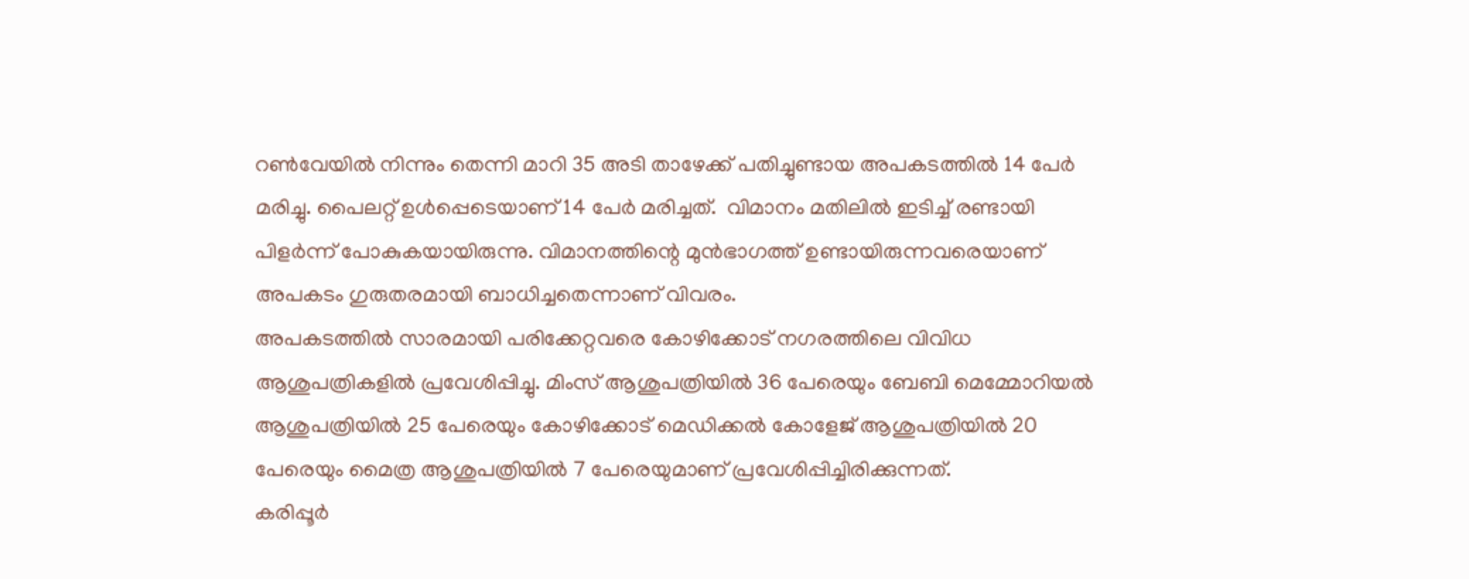റൺവേയിൽ നിന്നും തെന്നി മാറി 35 അടി താഴേക്ക് പതിച്ചുണ്ടായ അപകടത്തിൽ 14 പേർ മരിച്ചു. പൈലറ്റ് ഉൾപ്പെടെയാണ് 14 പേർ മരിച്ചത്.  വിമാനം മതിലിൽ ഇടിച്ച് രണ്ടായി പിളർന്ന് പോകുകയായിരുന്നു. വിമാനത്തിന്റെ മുൻഭാഗത്ത് ഉണ്ടായിരുന്നവരെയാണ് അപകടം ഗുരുതരമായി ബാധിച്ചതെന്നാണ് വിവരം.
അപകടത്തിൽ സാരമായി പരിക്കേറ്റവരെ കോഴിക്കോട് നഗരത്തിലെ വിവിധ ആശുപത്രികളിൽ പ്രവേശിപ്പിച്ചു. മിംസ് ആശുപത്രിയിൽ 36 പേരെയും ബേബി മെമ്മോറിയൽ ആശുപത്രിയിൽ 25 പേരെയും കോഴിക്കോട് മെഡിക്കൽ കോളേജ് ആശുപത്രിയിൽ 20 പേരെയും മൈത്ര ആശുപത്രിയിൽ 7 പേരെയുമാണ് പ്രവേശിപ്പിച്ചിരിക്കുന്നത്.
കരിപ്പൂര്‍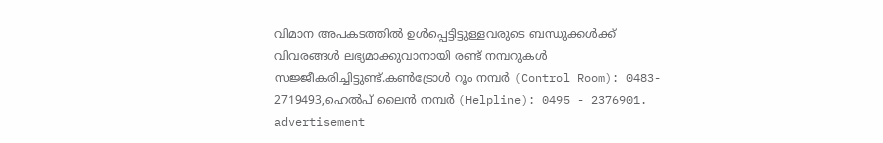വിമാന അപകടത്തില്‍ ഉള്‍പ്പെട്ടിട്ടുള്ളവരുടെ ബന്ധുക്കള്‍ക്ക് വിവരങ്ങള്‍ ലഭ്യമാക്കുവാനായി രണ്ട് നമ്പറുകള്‍ സജ്ജീകരിച്ചിട്ടുണ്ട്.കൺട്രോൾ റൂം നമ്പർ (Control Room): 0483- 2719493,ഹെൽപ് ലൈൻ നമ്പർ (Helpline): 0495 - 2376901.
advertisement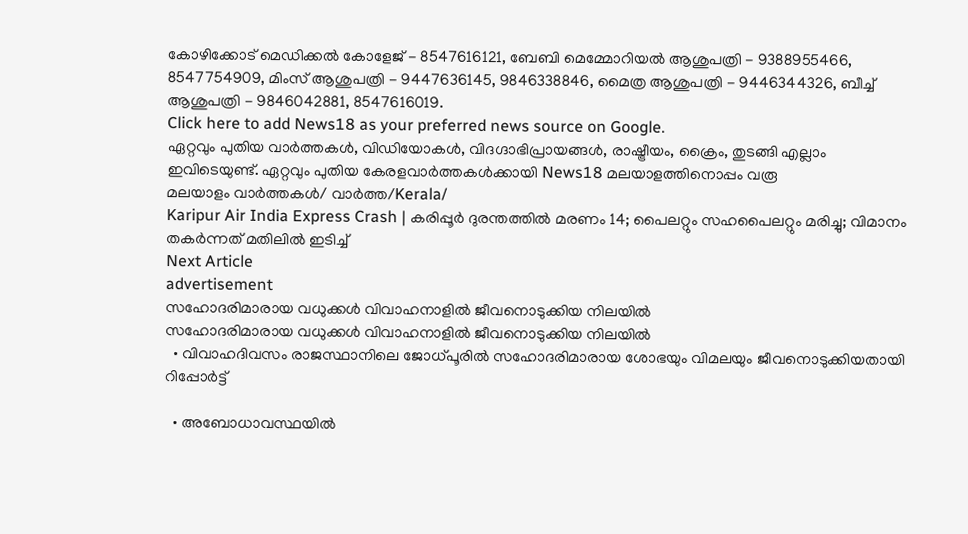കോഴിക്കോട് മെഡിക്കൽ കോളേജ് - 8547616121, ബേബി മെമ്മോറിയൽ ആശുപത്രി - 9388955466, 8547754909, മിംസ് ആശുപത്രി - 9447636145, 9846338846, മൈത്ര ആശുപത്രി - 9446344326, ബീച്ച് ആശുപത്രി - 9846042881, 8547616019.
Click here to add News18 as your preferred news source on Google.
ഏറ്റവും പുതിയ വാർത്തകൾ, വിഡിയോകൾ, വിദഗ്ദാഭിപ്രായങ്ങൾ, രാഷ്ട്രീയം, ക്രൈം, തുടങ്ങി എല്ലാം ഇവിടെയുണ്ട്. ഏറ്റവും പുതിയ കേരളവാർത്തകൾക്കായി News18 മലയാളത്തിനൊപ്പം വരൂ
മലയാളം വാർത്തകൾ/ വാർത്ത/Kerala/
Karipur Air India Express Crash | കരിപ്പൂർ ദുരന്തത്തിൽ മരണം 14; പൈലറ്റും സഹപൈലറ്റും മരിച്ചു; വിമാനം തകർന്നത് മതിലിൽ ഇടിച്ച്
Next Article
advertisement
സഹോദരിമാരായ വധുക്കൾ വിവാഹനാളിൽ ജീവനൊടുക്കിയ നിലയിൽ
സഹോദരിമാരായ വധുക്കൾ വിവാഹനാളിൽ ജീവനൊടുക്കിയ നിലയിൽ
  • വിവാഹദിവസം രാജസ്ഥാനിലെ ജോധ്പൂരിൽ സഹോദരിമാരായ ശോഭയും വിമലയും ജീവനൊടുക്കിയതായി റിപ്പോർട്ട്

  • അബോധാവസ്ഥയിൽ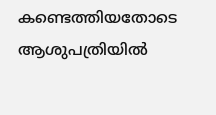കണ്ടെത്തിയതോടെ ആശുപത്രിയിൽ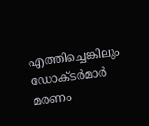എത്തിച്ചെങ്കിലും ഡോക്ടർമാർ മരണം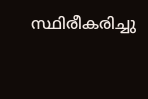സ്ഥിരീകരിച്ചു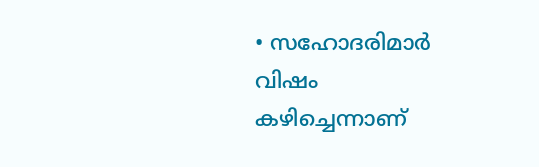• സഹോദരിമാർ വിഷം കഴിച്ചെന്നാണ്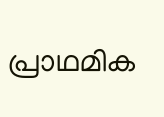പ്രാഥമിക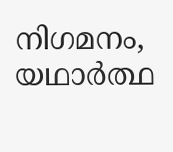നിഗമനം, യഥാർത്ഥ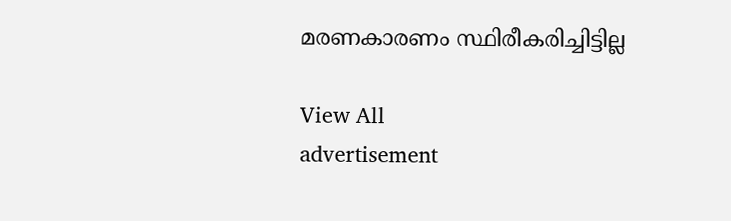മരണകാരണം സ്ഥിരീകരിച്ചിട്ടില്ല

View All
advertisement